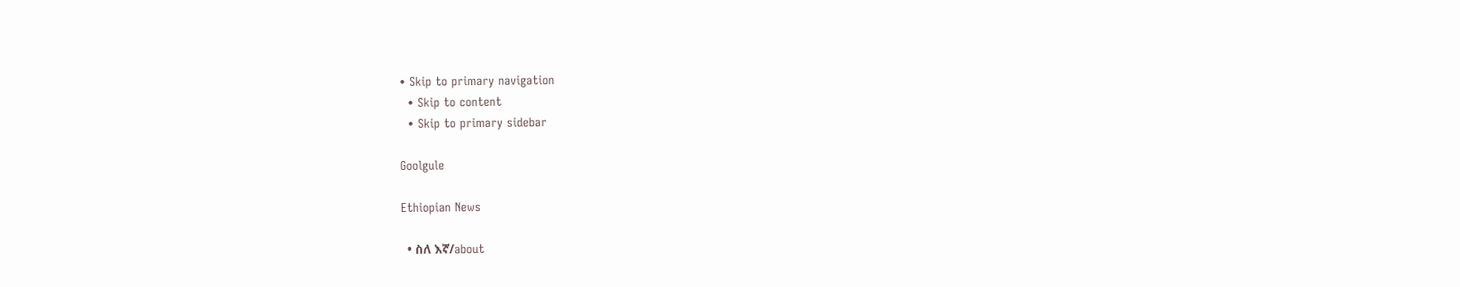• Skip to primary navigation
  • Skip to content
  • Skip to primary sidebar

Goolgule

Ethiopian News

  • ስለ እኛ/about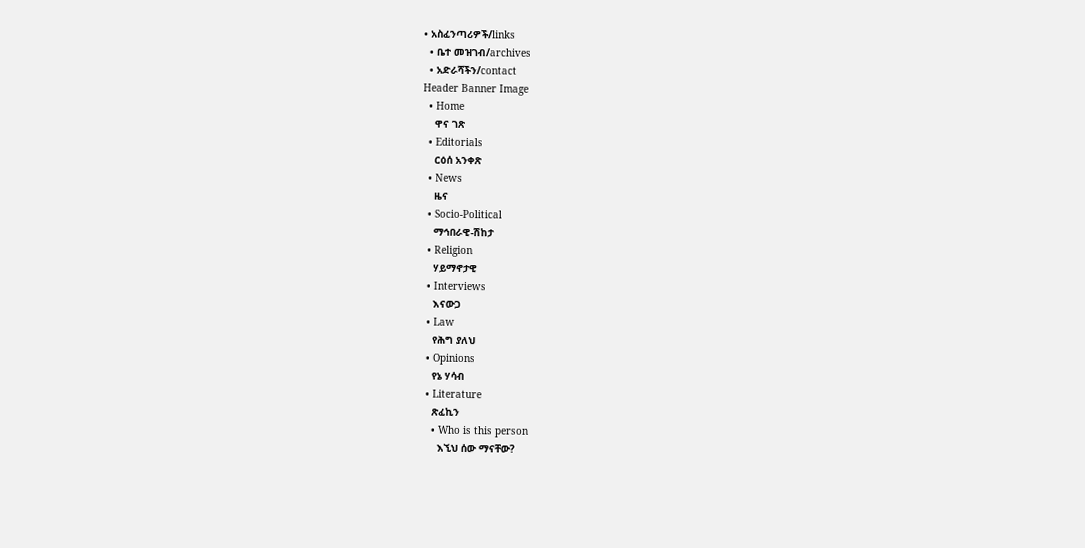• አስፈንጣሪዎች/links
  • ቤተ መዝገብ/archives
  • አድራሻችን/contact
Header Banner Image
  • Home
    ዋና ገጽ
  • Editorials
    ርዕሰ አንቀጽ
  • News
    ዜና
  • Socio-Political
    ማኅበራዊ-ሽከታ
  • Religion
    ሃይማኖታዊ
  • Interviews
    እናውጋ
  • Law
    የሕግ ያለህ
  • Opinions
    የኔ ሃሳብ
  • Literature
    ጽፈኪን
    • Who is this person
      እኚህ ሰው ማናቸው?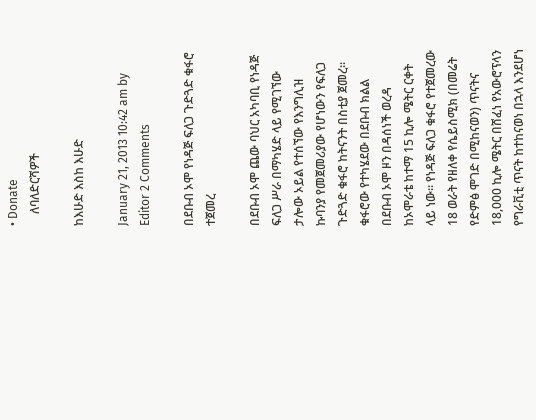• Donate
    ለባለድርሻዎች

ከእሁድ እስከ እሁድ

January 21, 2013 10:42 am by Editor 2 Comments

በደቡብ ኦሞ የነዳጅ ፍለጋ ጉድጓድ ቁፋሮ ተጀመረ

በደቡብ ኦሞ ጨው ባህር አካባቢ የነዳጅ ፍለጋ ሥራ በማካሄድ ላይ የሚገኘው ታሎው ኦይል የተሰኘው የእንግሊዝ ኩባንያ የመጀመሪያው የሆነውን የፍለጋ ጉድጓድ ቁፋሮ ከትናንት በስቲያ ጀመረ፡፡ ቁፋሮው የተካሄደው በደቡብ ክልል በደቡብ ኦሞ ዞን በዳሰነች ወረዳ ከኦሞራቴ ከተማ 15 ኪሎ ሜትር ርቀት ላይ ነው፡፡ የነዳጅ ፍለጋ ቁፋሮ የተጀመረው 18 ወራት የዘለቀ የሴይስሚክ (በመሬት የድምፅ ሞገድ በሚከናወን) ጥናትና 18,000 ኪሎ ሜትር በሸፈነ የአውሮፕላን የግራቪቲ ጥናት ከተከናወነ በኋላ እንደሆነ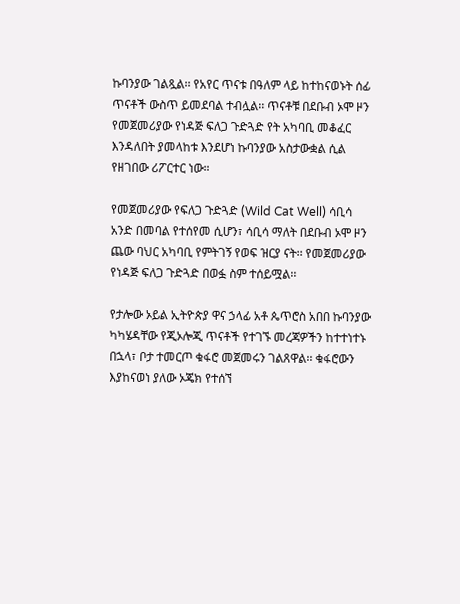ኩባንያው ገልጿል፡፡ የአየር ጥናቱ በዓለም ላይ ከተከናወኑት ሰፊ ጥናቶች ውስጥ ይመደባል ተብሏል፡፡ ጥናቶቹ በደቡብ ኦሞ ዞን የመጀመሪያው የነዳጅ ፍለጋ ጉድጓድ የት አካባቢ መቆፈር እንዳለበት ያመላከቱ እንደሆነ ኩባንያው አስታውቋል ሲል የዘገበው ሪፖርተር ነው።

የመጀመሪያው የፍለጋ ጉድጓድ (Wild Cat Well) ሳቢሳ አንድ በመባል የተሰየመ ሲሆን፣ ሳቢሳ ማለት በደቡብ ኦሞ ዞን ጨው ባህር አካባቢ የምትገኝ የወፍ ዝርያ ናት፡፡ የመጀመሪያው የነዳጅ ፍለጋ ጉድጓድ በወፏ ስም ተሰይሟል፡፡

የታሎው ኦይል ኢትዮጵያ ዋና ኃላፊ አቶ ጴጥሮስ አበበ ኩባንያው ካካሄዳቸው የጂኦሎጂ ጥናቶች የተገኙ መረጃዎችን ከተተነተኑ በኋላ፣ ቦታ ተመርጦ ቁፋሮ መጀመሩን ገልጸዋል፡፡ ቁፋሮውን እያከናወነ ያለው ኦጄክ የተሰኘ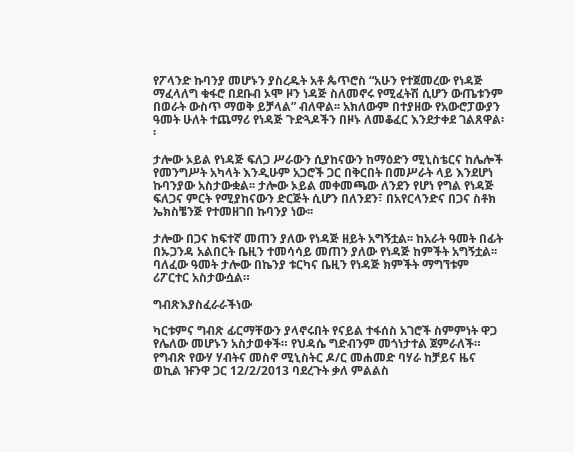የፖላንድ ኩባንያ መሆኑን ያስረዱት አቶ ጴጥሮስ “አሁን የተጀመረው የነዳጅ ማፈላለግ ቁፋሮ በደቡብ ኦሞ ዞን ነዳጅ ስለመኖሩ የሚፈትሽ ሲሆን ውጤቱንም በወራት ውስጥ ማወቅ ይቻላል” ብለዋል፡፡ አክለውም በተያዘው የአውሮፓውያን ዓመት ሁለት ተጨማሪ የነዳጅ ጉድጓዶችን በዞኑ ለመቆፈር እንደታቀደ ገልጸዋል፡፡

ታሎው ኦይል የነዳጅ ፍለጋ ሥራውን ሲያከናውን ከማዕድን ሚኒስቴርና ከሌሎች የመንግሥት አካላት እንዲሁም አጋሮች ጋር በቅርበት በመሥራት ላይ እንደሆነ ኩባንያው አስታውቋል፡፡ ታሎው ኦይል መቀመጫው ለንደን የሆነ የግል የነዳጅ ፍለጋና ምርት የሚያከናውን ድርጅት ሲሆን በለንደን፣ በአየርላንድና በጋና ስቶክ ኤክስቼንጅ የተመዘገበ ኩባንያ ነው፡፡

ታሎው በጋና ከፍተኛ መጠን ያለው የነዳጅ ዘይት አግኝቷል፡፡ ከአራት ዓመት በፊት በኡጋንዳ አልበርት ቤዚን ተመሳሳይ መጠን ያለው የነዳጅ ከምችት አግኝቷል፡፡ ባለፈው ዓመት ታሎው በኬንያ ቱርካና ቤዚን የነዳጅ ክምችት ማግኘቱም ሪፖርተር አስታውሷል።

ግብጽእያስፈራራችነው

ካርቱምና ግብጽ ፊርማቸውን ያላኖሩበት የናይል ተፋሰስ አገሮች ስምምነት ዋጋ የሌለው መሆኑን አስታወቀች። የህዳሴ ግድብንም መጎነታተል ጀምራለች። የግብጽ የውሃ ሃብትና መስኖ ሚኒስትር ዶ/ር መሐመድ ባሃራ ከቻይና ዜና ወኪል ዡንዋ ጋር 12/2/2013 ባደረጉት ቃለ ምልልስ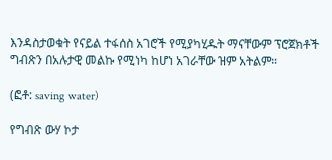እንዳስታወቁት የናይል ተፋሰስ አገሮች የሚያካሂዱት ማናቸውም ፕሮጀክቶች ግብጽን በአሉታዊ መልኩ የሚነካ ከሆነ አገራቸው ዝም አትልም።

(ፎቶ: saving water)

የግብጽ ውሃ ኮታ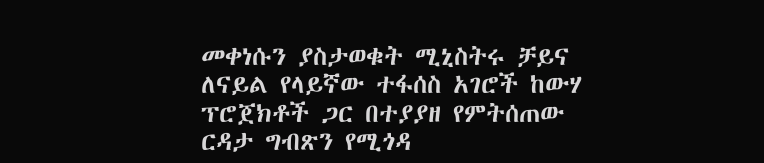መቀነሱን ያስታወቁት ሚኒስትሩ ቻይና ለናይል የላይኛው ተፋሰስ አገሮች ከውሃ ፕሮጀክቶች ጋር በተያያዘ የምትሰጠው ርዳታ ግብጽን የሚጎዳ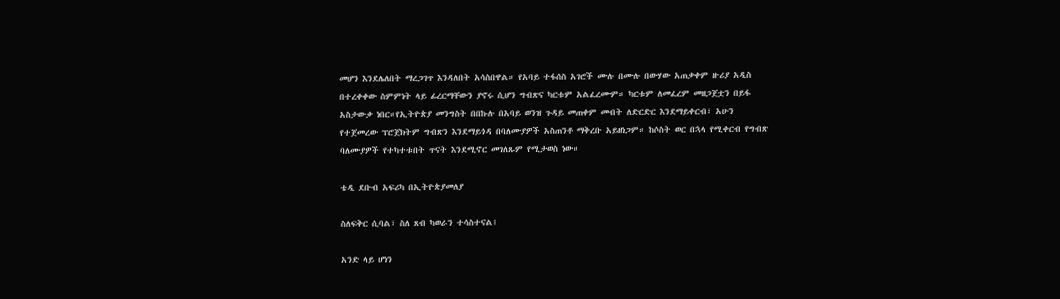መሆን እንደሌለበት ማረጋገጥ እንዳለበት አሳስበዋል። የአባይ ተፋሰስ አገሮች ሙሉ በሙሉ በውሃው አጠቃቀም ዙሪያ አዲስ በተረቀቀው ስምምነት ላይ ፊረርማቸውን ያኖሩ ሲሆን ግብጽና ካርቱም አልፈረሙም። ካርቱም ለመፈረም መዘጋጀቷን በይፋ አስታውቃ ነበር።የኢትዮጵያ መንግስት በበኩሉ በአባይ ወንዝ ጉዳይ መጠቀም መብት ለድርድር እንደማይቀርብ፣ አሁን የተጀመረው ፕሮጀክትም ግብጽን እንደማይጎዳ በባለሙያዎች አስጠንቶ ማቅረቡ አይዘነጋም። ከሶስት ወር በኋላ የሚቀርብ የግብጽ ባለሙያዎች የተካተቱበት ጥናት እንደሚኖር መገለጹም የሚታወስ ነው።

ቴዲ ደቡብ አፍሪካ በኢትዮጵያመለያ

ስለፍቅር ሲባል፣ ስለ ጸብ ካወራን ተሳስተናል፤

አንድ ላይ ሆነን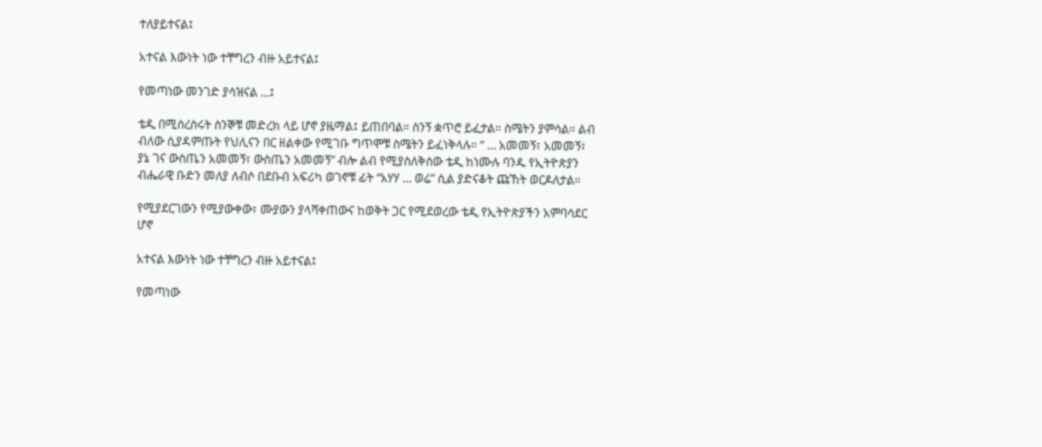ተለያይተናል፤

አተናል እውነት ነው ተቸግረን ብዙ አይተናል፤

የመጣነው መንገድ ያሳዝናል …፤

ቴዲ በሚሰረስሩት ስንኞቹ መድረክ ላይ ሆኖ ያዜማል፤ ይጠበባል። ስንኝ ቋጥሮ ይፈታል። ስሜትን ያምሳል። ልብ ብለው ሲያዳምጡት የህሊናን በር ዘልቀው የሚገቡ ግጥሞቹ ስሜትን ይፈነቅላሉ። “ … አመመኝ፣ አመመኝ፣ ያኔ ገና ውስጤን አመመኝ፣ ውስጤን አመመኝ” ብሎ ልብ የሚያስለቅሰው ቴዲ ከነሙሉ ባንዱ የኢትዮጵያን ብሔራዊ ቡድን መለያ ለብሶ በደቡብ አፍሪካ ወገኖቹ ፊት “አሃሃ … ወሬ” ሲል ያድናቆት ጩኸት ወርዶለታል።

የሚያደርገውን የሚያውቀው፣ ሙያውን ያላሻቀጠውና ከወቅት ጋር የሚደወረው ቴዲ የኢትዮጵያችን አምባሳደር ሆኖ

አተናል እውነት ነው ተቸግረን ብዙ አይተናል፤

የመጣነው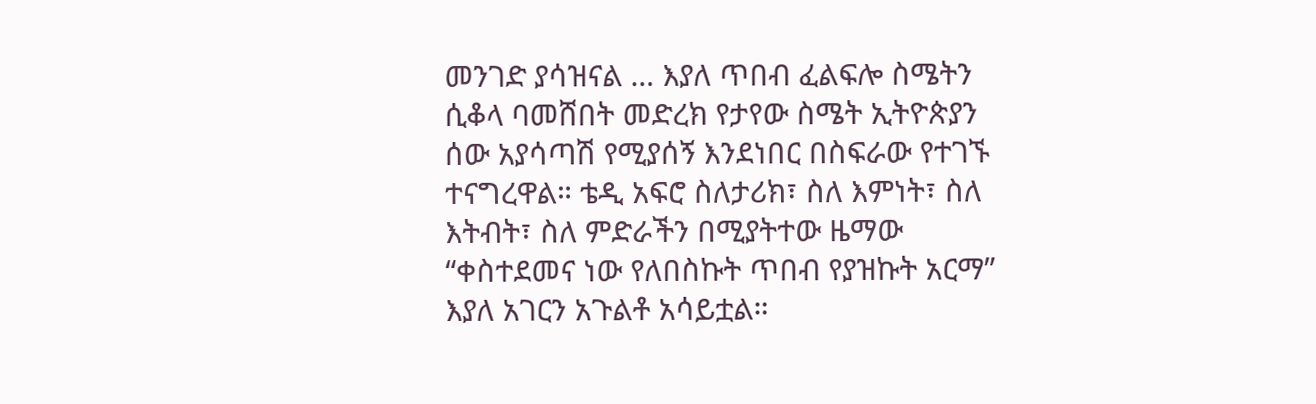መንገድ ያሳዝናል … እያለ ጥበብ ፈልፍሎ ስሜትን ሲቆላ ባመሸበት መድረክ የታየው ስሜት ኢትዮጵያን ሰው አያሳጣሽ የሚያሰኝ እንደነበር በስፍራው የተገኙ ተናግረዋል። ቴዲ አፍሮ ስለታሪክ፣ ስለ እምነት፣ ስለ እትብት፣ ስለ ምድራችን በሚያትተው ዜማው “ቀስተደመና ነው የለበስኩት ጥበብ የያዝኩት አርማ” እያለ አገርን አጉልቶ አሳይቷል።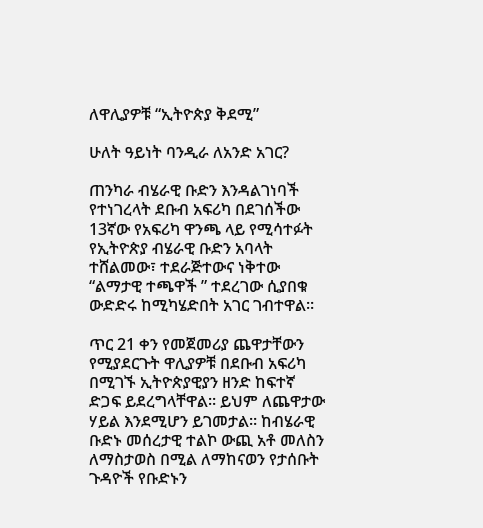ለዋሊያዎቹ “ኢትዮጵያ ቅደሚ”

ሁለት ዓይነት ባንዲራ ለአንድ አገር?

ጠንካራ ብሄራዊ ቡድን እንዳልገነባች የተነገረላት ደቡብ አፍሪካ በደገሰችው 13ኛው የአፍሪካ ዋንጫ ላይ የሚሳተፉት የኢትዮጵያ ብሄራዊ ቡድን አባላት ተሸልመው፣ ተደራጅተውና ነቅተው “ልማታዊ ተጫዋች ” ተደረገው ሲያበቁ ውድድሩ ከሚካሄድበት አገር ገብተዋል።

ጥር 21 ቀን የመጀመሪያ ጨዋታቸውን የሚያደርጉት ዋሊያዎቹ በደቡብ አፍሪካ በሚገኙ ኢትዮጵያዊያን ዘንድ ከፍተኛ ድጋፍ ይደረግላቸዋል። ይህም ለጨዋታው ሃይል እንደሚሆን ይገመታል። ከብሄራዊ ቡድኑ መሰረታዊ ተልኮ ውጪ አቶ መለስን ለማስታወስ በሚል ለማከናወን የታሰቡት ጉዳዮች የቡድኑን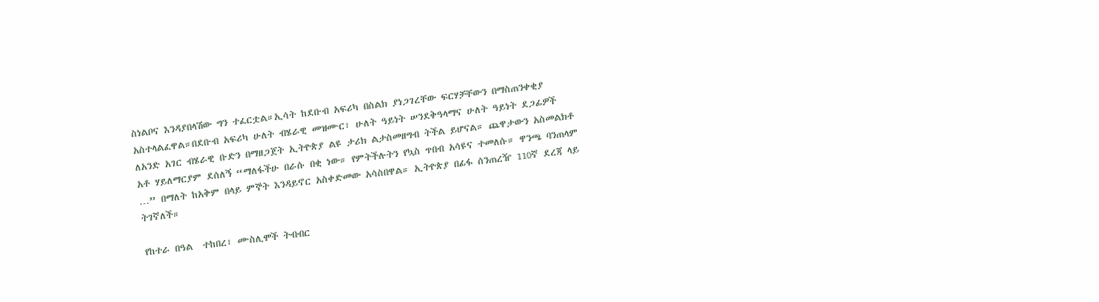ስነልቦና እንዳያበላሽው ግን ተፈርቷል።ኢሳት ከደቡብ አፍሪካ በስልክ ያነጋገረቸው ፍርሃቻቸውን በማስጠንቀቂያ አስተላልፈዋል።በደቡብ አፍሪካ ሁለት ብሄራዊ መዝሙር፣ ሁለት ዓይነት ሠንደቅዓላማና ሁለት ዓይነት ደጋፊዎች ለአንድ አገር ብሄራዊ ቡድን በማዘጋጀት ኢትዮጵያ ልዩ ታሪክ ልታስመዘግብ ትችል ይሆናል። ጨዋታውን አስመልክቶ አቶ ሃይለማርያም ደሰለኝ “ማለፋችሁ በራሱ በቂ ነው። የምትችሉትን የኳስ ጥበብ አሳዩና ተመለሱ። ዋንጫ ባንጠላም …” በማለት ከአቅም በላይ ምኞት እንዳይኖር አስቀድመው አሳስበዋል። ኢትዮጵያ በፊፋ ሰንጠረዥ 110ኛ ደረጃ ላይ ትገኛለች።

የከተራ በዓል  ተከበረ፣ ሙስሊሞች ትብብር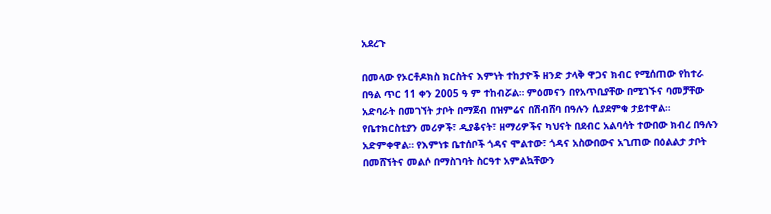አደረጉ

በመላው የኦርቶዶክስ ክርስትና እምነት ተከታዮች ዘንድ ታላቅ ዋጋና ክብር የሚሰጠው የከተራ በዓል ጥር 11 ቀን 2005 ዓ ም ተከብሯል። ምዕመናን በየአጥቢያቸው በሚገኙና ባመቻቸው አድባራት በመገኘት ታቦት በማጀብ በዝምሬና በሽብሸባ በዓሉን ሲያደምቁ ታይተዋል። የቤተክርስቲያን መሪዎች፣ ዲያቆናት፣ ዘማሪዎችና ካህናት በደብር አልባሳት ተውበው ክብረ በዓሉን አድምቀዋል። የእምነቱ ቤተሰቦች ጎዳና ሞልተው፣ ጎዳና አስውበውና አጊጠው በዕልልታ ታቦት በመሸኘትና መልሶ በማስገባት ስርዓተ አምልኳቸውን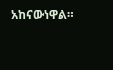አከናውነዋል።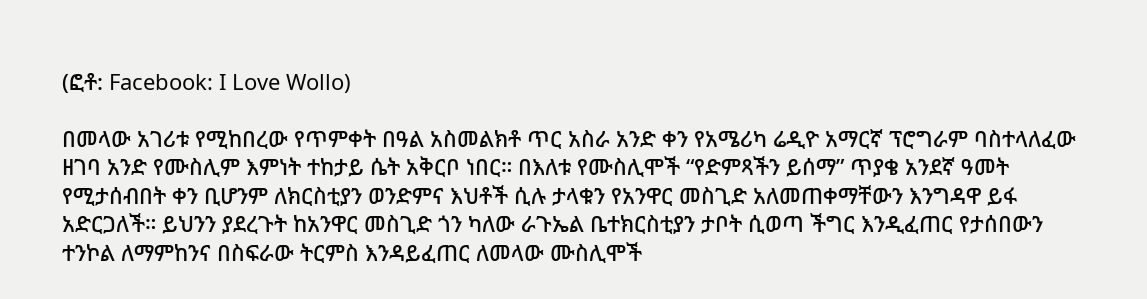(ፎቶ: Facebook: I Love Wollo)

በመላው አገሪቱ የሚከበረው የጥምቀት በዓል አስመልክቶ ጥር አስራ አንድ ቀን የአሜሪካ ሬዲዮ አማርኛ ፕሮግራም ባስተላለፈው ዘገባ አንድ የሙስሊም እምነት ተከታይ ሴት አቅርቦ ነበር። በእለቱ የሙስሊሞች “የድምጻችን ይሰማ” ጥያቄ አንደኛ ዓመት የሚታሰብበት ቀን ቢሆንም ለክርስቲያን ወንድምና እህቶች ሲሉ ታላቁን የአንዋር መስጊድ አለመጠቀማቸውን እንግዳዋ ይፋ አድርጋለች። ይህንን ያደረጉት ከአንዋር መስጊድ ጎን ካለው ራጉኤል ቤተክርስቲያን ታቦት ሲወጣ ችግር እንዲፈጠር የታሰበውን ተንኮል ለማምከንና በስፍራው ትርምስ እንዳይፈጠር ለመላው ሙስሊሞች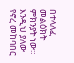በተላለፈ መልዕክት ምክንያት ነው። እንዲህ ያለው የኖረ መከባበር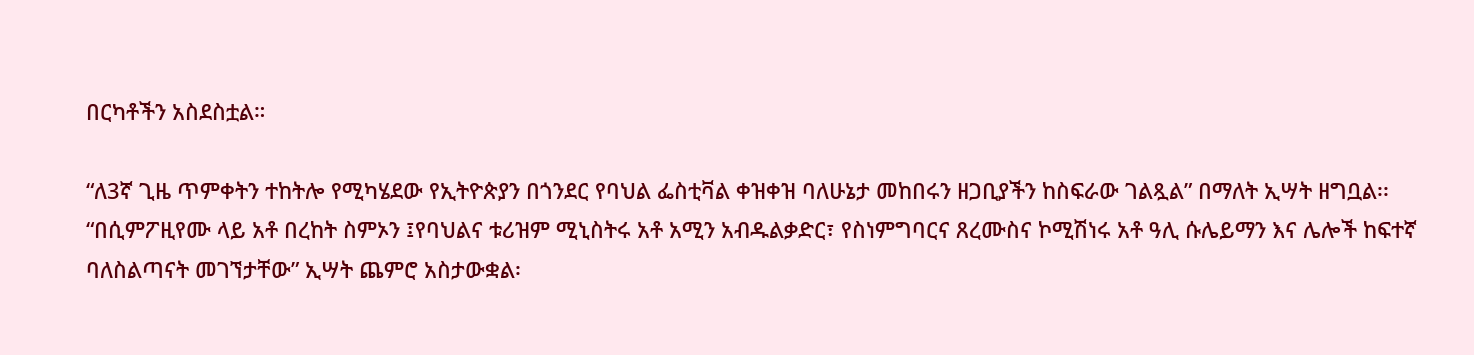በርካቶችን አስደስቷል።

“ለ3ኛ ጊዜ ጥምቀትን ተከትሎ የሚካሄደው የኢትዮጵያን በጎንደር የባህል ፌስቲቫል ቀዝቀዝ ባለሁኔታ መከበሩን ዘጋቢያችን ከስፍራው ገልጿል” በማለት ኢሣት ዘግቧል፡፡ “በሲምፖዚየሙ ላይ አቶ በረከት ስምኦን ፤የባህልና ቱሪዝም ሚኒስትሩ አቶ አሚን አብዱልቃድር፣ የስነምግባርና ጸረሙስና ኮሚሽነሩ አቶ ዓሊ ሱሌይማን እና ሌሎች ከፍተኛ ባለስልጣናት መገኘታቸው” ኢሣት ጨምሮ አስታውቋል፡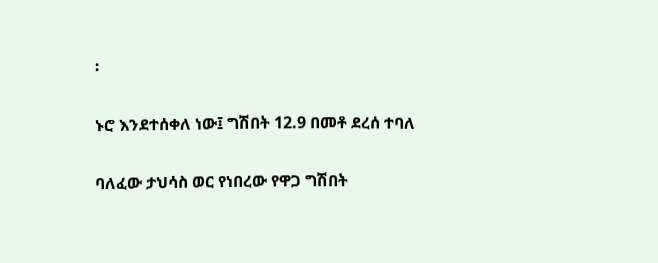፡

ኑሮ እንደተሰቀለ ነው፤ ግሽበት 12.9 በመቶ ደረሰ ተባለ

ባለፈው ታህሳስ ወር የነበረው የዋጋ ግሽበት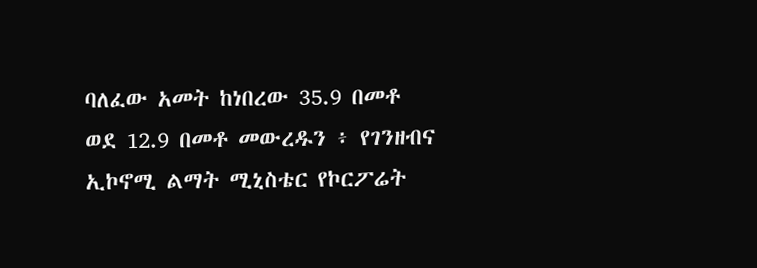ባለፈው አመት ከነበረው 35.9 በመቶ ወደ 12.9 በመቶ መውረዱን ፥ የገንዘብና ኢኮኖሚ ልማት ሚኒስቴር የኮርፖሬት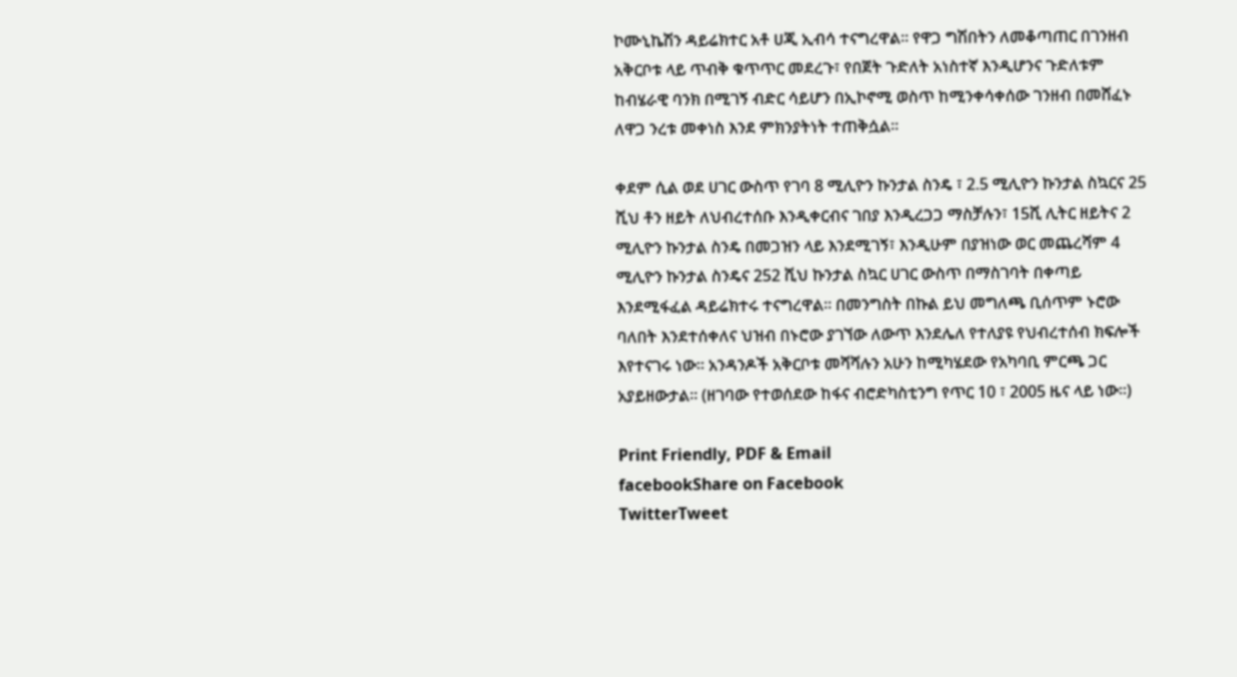ኮሙኒኬሽን ዳይሬክተር አቶ ሀጂ ኢብሳ ተናግረዋል። የዋጋ ግሽበትን ለመቆጣጠር በገንዘብ አቅርቦቱ ላይ ጥብቅ ቁጥጥር መደረጉ፣ የበጀት ጉድለት አነስተኛ እንዲሆንና ጉድለቱም ከብሄራዊ ባንክ በሚገኝ ብድር ሳይሆን በኢኮኖሚ ወስጥ ከሚንቀሳቀሰው ገንዘብ በመሸፈኑ ለዋጋ ንረቱ መቀነስ እንደ ምክንያትነት ተጠቅሷል።

ቀደም ሲል ወደ ሀገር ውስጥ የገባ 8 ሚሊዮን ኩንታል ስንዴ ፣ 2.5 ሚሊዮን ኩንታል ስኳርና 25 ሺህ ቶን ዘይት ለህብረተሰቡ እንዲቀርብና ገበያ እንዲረጋጋ ማስቻሉን፣ 15ሺ ሊትር ዘይትና 2 ሚሊዮን ኩንታል ስንዴ በመጋዝን ላይ እንደሚገኝ፣ እንዲሁም በያዝነው ወር መጨረሻም 4 ሚሊዮን ኩንታል ስንዴና 252 ሺህ ኩንታል ስኳር ሀገር ውስጥ በማስገባት በቀጣይ እንደሚፋፈል ዳይሬክተሩ ተናግረዋል። በመንግስት በኩል ይህ መግለጫ ቢሰጥም ኑሮው ባለበት እንደተሰቀለና ህዝብ በኑሮው ያገኘው ለውጥ እንደሌለ የተለያዩ የህብረተሰብ ክፍሎች እየተናገሩ ነው። አንዳንዶች አቅርቦቱ መሻሻሉን አሁን ከሚካሄደው የአካባቢ ምርጫ ጋር አያይዘውታል። (ዘገባው የተወሰደው ከፋና ብሮድካስቲንግ የጥር 10 ፣ 2005 ዜና ላይ ነው።)

Print Friendly, PDF & Email
facebookShare on Facebook
TwitterTweet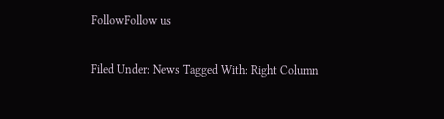FollowFollow us

Filed Under: News Tagged With: Right Column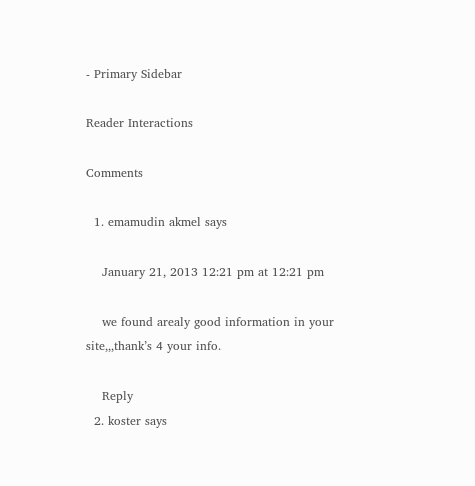- Primary Sidebar

Reader Interactions

Comments

  1. emamudin akmel says

    January 21, 2013 12:21 pm at 12:21 pm

    we found arealy good information in your site,,,thank’s 4 your info.

    Reply
  2. koster says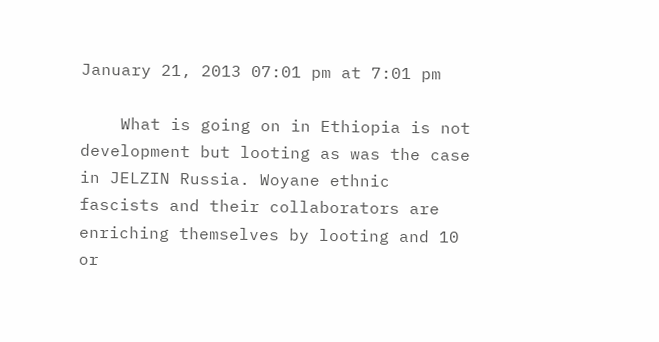January 21, 2013 07:01 pm at 7:01 pm

    What is going on in Ethiopia is not development but looting as was the case in JELZIN Russia. Woyane ethnic fascists and their collaborators are enriching themselves by looting and 10 or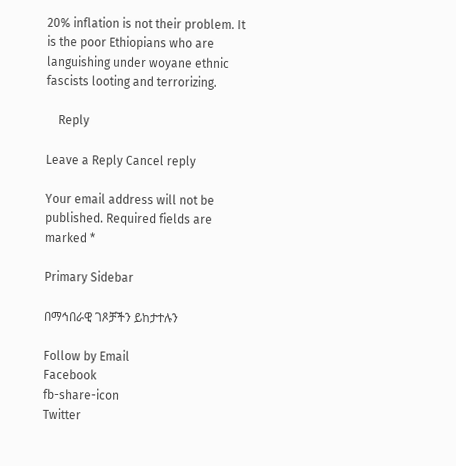20% inflation is not their problem. It is the poor Ethiopians who are languishing under woyane ethnic fascists looting and terrorizing.

    Reply

Leave a Reply Cancel reply

Your email address will not be published. Required fields are marked *

Primary Sidebar

በማኅበራዊ ገጾቻችን ይከታተሉን

Follow by Email
Facebook
fb-share-icon
Twitter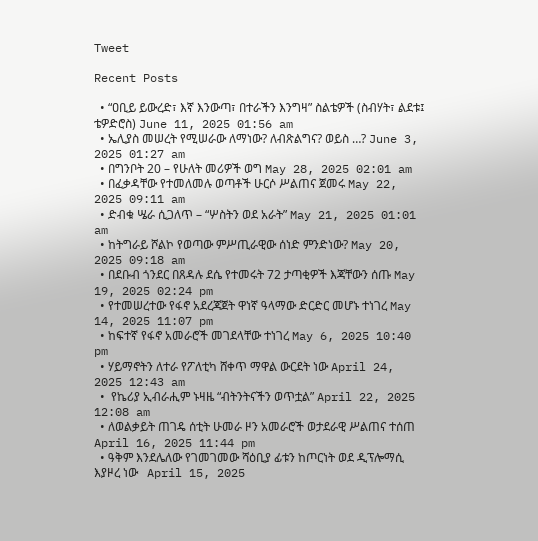Tweet

Recent Posts

  • “ዐቢይ ይውረድ፣ እኛ እንውጣ፣ በተራችን እንግዛ” ስልቴዎች (ስብሃት፣ ልደቱ፤ ቴዎድሮስ) June 11, 2025 01:56 am
  • ኤሊያስ መሠረት የሚሠራው ለማነው? ለብጽልግና? ወይስ …? June 3, 2025 01:27 am
  • በግንቦት 20 – የሁለት መሪዎች ወግ May 28, 2025 02:01 am
  • በፈቃዳቸው የተመለመሉ ወጣቶች ሁርሶ ሥልጠና ጀመሩ May 22, 2025 09:11 am
  • ድብቁ ሤራ ሲጋለጥ – “ሦስትን ወደ አራት” May 21, 2025 01:01 am
  • ከትግራይ ሾልኮ የወጣው ምሥጢራዊው ሰነድ ምንድነው? May 20, 2025 09:18 am
  • በደቡብ ጎንደር በጸዳሉ ደሴ የተመሩት 72 ታጣቂዎች እጃቸውን ሰጡ May 19, 2025 02:24 pm
  • የተመሠረተው የፋኖ አደረጃጀት ዋነኛ ዓላማው ድርድር መሆኑ ተነገረ May 14, 2025 11:07 pm
  • ከፍተኛ የፋኖ አመራሮች መገደላቸው ተነገረ May 6, 2025 10:40 pm
  • ሃይማኖትን ለተራ የፖለቲካ ሸቀጥ ማዋል ውርደት ነው April 24, 2025 12:43 am
  •  የኬሪያ ኢብራሒም ኑዛዜ “ብትንትናችን ወጥቷል” April 22, 2025 12:08 am
  • ለወልቃይት ጠገዴ ሰቲት ሁመራ ዞን አመራሮች ወታደራዊ ሥልጠና ተሰጠ April 16, 2025 11:44 pm
  • ዓቅም እንደሌለው የገመገመው ሻዕቢያ ፊቱን ከጦርነት ወደ ዲፕሎማሲ እያዞረ ነው   April 15, 2025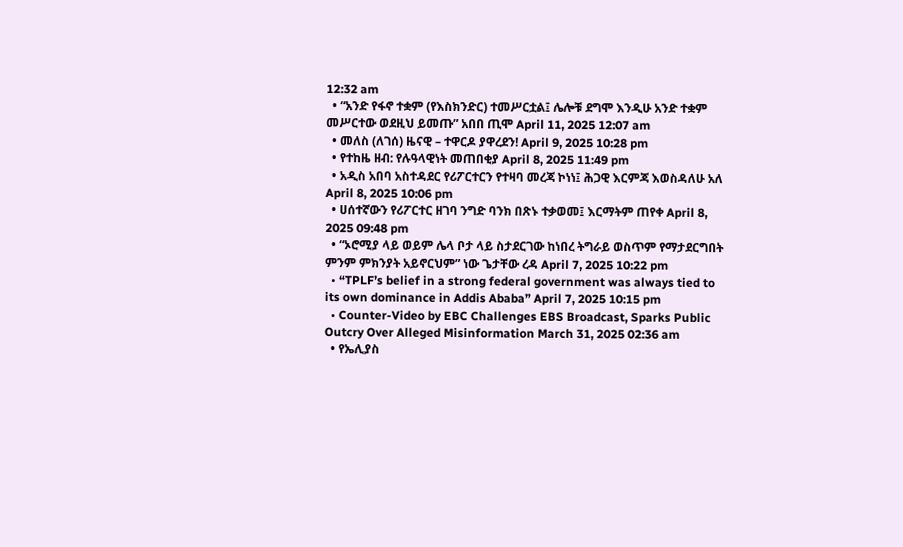12:32 am
  • “አንድ የፋኖ ተቋም (የእስክንድር) ተመሥርቷል፤ ሌሎቹ ደግሞ እንዲሁ አንድ ተቋም መሥርተው ወደዚህ ይመጡ” አበበ ጢሞ April 11, 2025 12:07 am
  • መለስ (ለገሰ) ዜናዊ – ተዋርዶ ያዋረደን! April 9, 2025 10:28 pm
  • የተከዜ ዘብ: የሉዓላዊነት መጠበቂያ April 8, 2025 11:49 pm
  • አዲስ አበባ አስተዳደር የሪፖርተርን የተዛባ መረጃ ኮነነ፤ ሕጋዊ እርምጃ እወስዳለሁ አለ April 8, 2025 10:06 pm
  • ሀሰተኛውን የሪፖርተር ዘገባ ንግድ ባንክ በጽኑ ተቃወመ፤ እርማትም ጠየቀ April 8, 2025 09:48 pm
  • “ኦሮሚያ ላይ ወይም ሌላ ቦታ ላይ ስታደርገው ከነበረ ትግራይ ወስጥም የማታደርግበት ምንም ምክንያት አይኖርህም” ነው ጌታቸው ረዳ April 7, 2025 10:22 pm
  • “TPLF’s belief in a strong federal government was always tied to its own dominance in Addis Ababa” April 7, 2025 10:15 pm
  • Counter-Video by EBC Challenges EBS Broadcast, Sparks Public Outcry Over Alleged Misinformation March 31, 2025 02:36 am
  • የኤሊያስ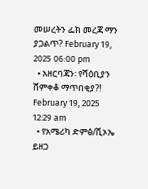መሠረትን ፌክ መረጃ ማን ያጋልጥ? February 19, 2025 06:00 pm
  • አዘርባጃን፡ የሻዕቢያን ሸምቀቆ ማጥበቂያ?! February 19, 2025 12:29 am
  • የአሜሪካ ድምፅ/ቪኦኤ ይዘጋ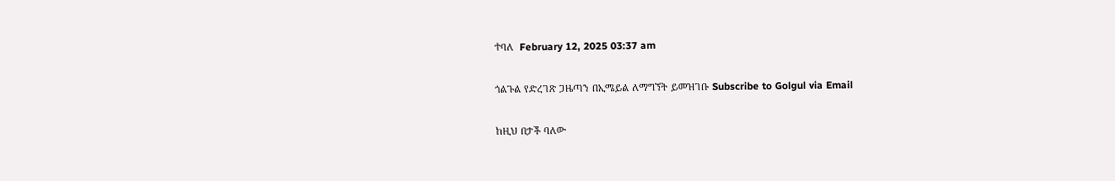ተባለ  February 12, 2025 03:37 am

ጎልጉል የድረገጽ ጋዜጣን በኢሜይል ለማግኘት ይመዝገቡ Subscribe to Golgul via Email

ከዚህ በታች ባለው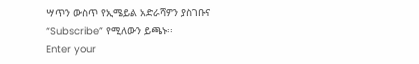ሣጥን ውስጥ የኢሜይል አድራሻዎን ያስገቡና “Subscribe” የሚለውን ይጫኑ፡፡
Enter your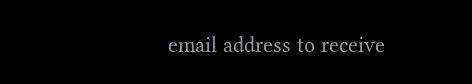email address to receive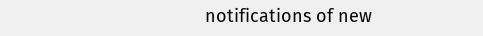notifications of new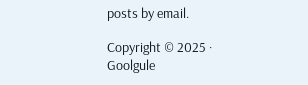posts by email.

Copyright © 2025 · Goolgule